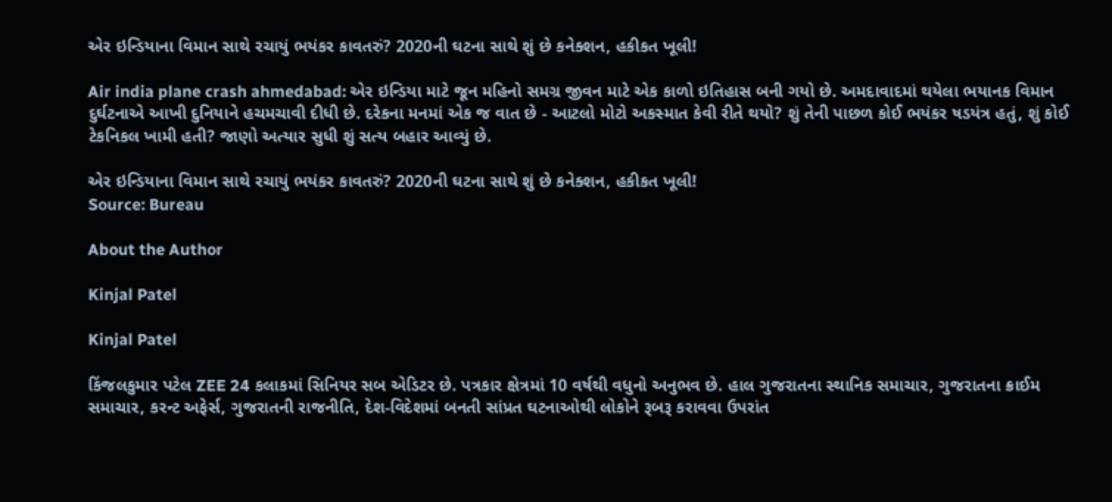એર ઇન્ડિયાના વિમાન સાથે રચાયું ભયંકર કાવતરું? 2020ની ઘટના સાથે શું છે કનેક્શન, હકીકત ખૂલી!

Air india plane crash ahmedabad: એર ઇન્ડિયા માટે જૂન મહિનો સમગ્ર જીવન માટે એક કાળો ઇતિહાસ બની ગયો છે. અમદાવાદમાં થયેલા ભયાનક વિમાન દુર્ઘટનાએ આખી દુનિયાને હચમચાવી દીધી છે. દરેકના મનમાં એક જ વાત છે - આટલો મોટો અકસ્માત કેવી રીતે થયો? શું તેની પાછળ કોઈ ભયંકર ષડયંત્ર હતું, શું કોઈ ટેકનિકલ ખામી હતી? જાણો અત્યાર સુધી શું સત્ય બહાર આવ્યું છે.

એર ઇન્ડિયાના વિમાન સાથે રચાયું ભયંકર કાવતરું? 2020ની ઘટના સાથે શું છે કનેક્શન, હકીકત ખૂલી!
Source: Bureau

About the Author

Kinjal Patel

Kinjal Patel

કિંજલકુમાર પટેલ ZEE 24 કલાકમાં સિનિયર સબ એડિટર છે. પત્રકાર ક્ષેત્રમાં 10 વર્ષથી વધુનો અનુભવ છે. હાલ ગુજરાતના સ્થાનિક સમાચાર, ગુજરાતના ક્રાઈમ સમાચાર, કરન્ટ અફેર્સ, ગુજરાતની રાજનીતિ, દેશ-વિદેશમાં બનતી સાંપ્રત ઘટનાઓથી લોકોને રૂબરૂ કરાવવા ઉપરાંત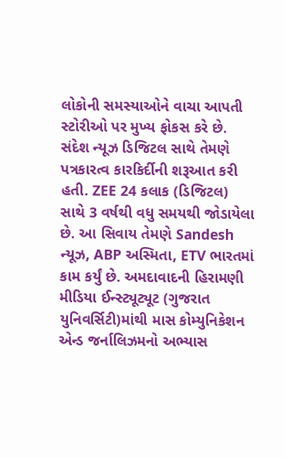લોકોની સમસ્યાઓને વાચા આપતી સ્ટોરીઓ પર મુખ્ય ફોકસ કરે છે. સંદેશ ન્યૂઝ ડિજિટલ સાથે તેમણે પત્રકારત્વ કારકિર્દીની શરૂઆત કરી હતી. ZEE 24 કલાક (ડિજિટલ) સાથે 3 વર્ષથી વધુ સમયથી જોડાયેલા છે. આ સિવાય તેમણે Sandesh ન્યૂઝ, ABP અસ્મિતા, ETV ભારતમાં કામ કર્યું છે. અમદાવાદની હિરામણી મીડિયા ઈન્સ્ટ્યૂટ્યૂટ (ગુજરાત યુનિવર્સિટી)માંથી માસ કોમ્યુનિકેશન એન્ડ જર્નાલિઝમનો અભ્યાસ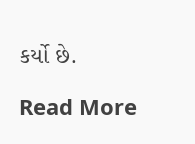કર્યો છે.

Read More